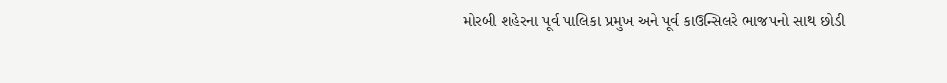મોરબી શહેરના પૂર્વ પાલિકા પ્રમુખ અને પૂર્વ કાઉન્સિલરે ભાજપનો સાથ છોડી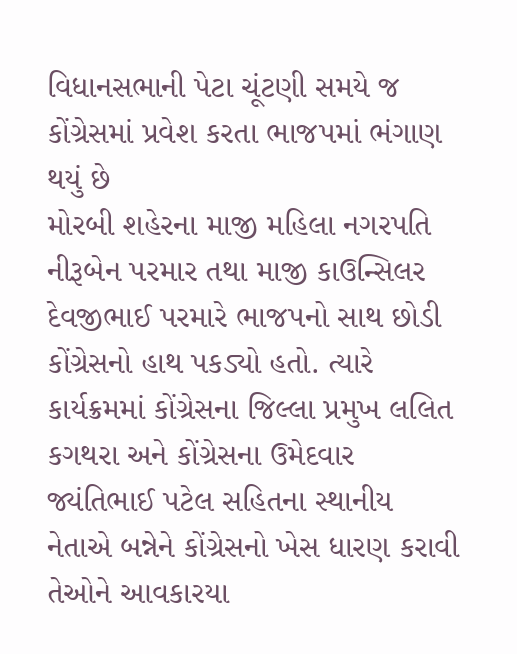વિધાનસભાની પેટા ચૂંટણી સમયે જ કોંગ્રેસમાં પ્રવેશ કરતા ભાજપમાં ભંગાણ થયું છે
મોરબી શહેરના માજી મહિલા નગરપતિ નીરૂબેન પરમાર તથા માજી કાઉન્સિલર દેવજીભાઈ પરમારે ભાજપનો સાથ છોડી કોંગ્રેસનો હાથ પકડ્યો હતો. ત્યારે કાર્યક્રમમાં કોંગ્રેસના જિલ્લા પ્રમુખ લલિત કગથરા અને કોંગ્રેસના ઉમેદવાર જ્યંતિભાઈ પટેલ સહિતના સ્થાનીય નેતાએ બન્નેને કોંગ્રેસનો ખેસ ધારણ કરાવી તેઓને આવકારયા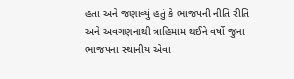હતા અને જણાવ્યું હતું કે ભાજપની નીતિ રીતિ અને અવગણનાથી ત્રાહિમામ થઈને વર્ષો જુના ભાજપના સ્થાનીય એવા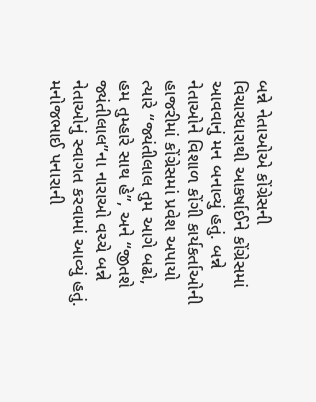બન્ને નેતાઓએ કોંગ્રેસની વિચારધારાથી આકર્ષાઈને કોંગ્રેસમાં આવવાનું મન બનાવ્યું હતું. બન્ને નેતાઓને વિશાળ કોંગી કાર્યકર્તાઓની હાજરીમાં કોંગ્રેસમાં પ્રવેશ અપાયો ત્યારે “જ્યંતીલાલ તુમ આગે બઢો, હમ તુમ્હારે સાથ હે”, અને “જીતશે જ્યંતીલાલ”ના નારાઓ વચ્ચે બન્ને નેતાઓનું સ્વાગત કરવામાં આવ્યું હતું.
મનોજભાઈ પનારાની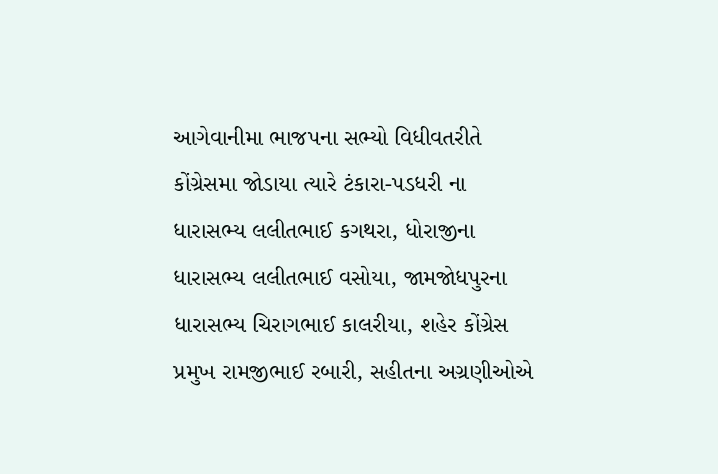આગેવાનીમા ભાજપના સભ્યો વિધીવતરીતે કોંગ્રેસમા જોડાયા ત્યારે ટંકારા-પડધરી ના ધારાસભ્ય લલીતભાઈ કગથરા, ધોરાજીના ધારાસભ્ય લલીતભાઈ વસોયા, જામજોધપુરના ધારાસભ્ય ચિરાગભાઈ કાલરીયા, શહેર કોંગ્રેસ પ્રમુખ રામજીભાઈ રબારી, સહીતના અગ્રણીઓએ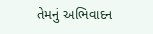તેમનું અભિવાદન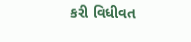કરી વિધીવત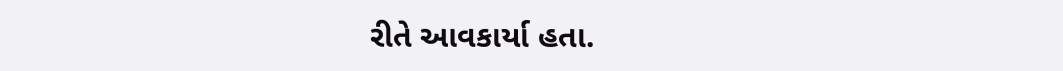રીતે આવકાર્યા હતા.